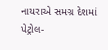નાયરાએ સમગ્ર દેશમાં પેટ્રોલ-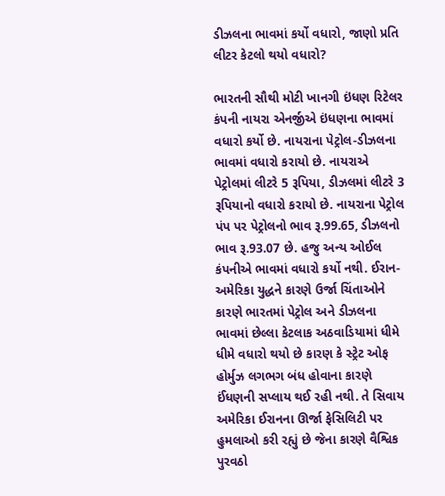ડીઝલના ભાવમાં કર્યો વધારો, જાણો પ્રતિ લીટર કેટલો થયો વધારો?

ભારતની સૌથી મોટી ખાનગી ઇંધણ રિટેલર કંપની નાયરા એનર્જીએ ઇંધણના ભાવમાં વધારો કર્યો છે. નાયરાના પેટ્રોલ-ડીઝલના ભાવમાં વધારો કરાયો છે. નાયરાએ પેટ્રોલમાં લીટરે 5 રૂપિયા, ડીઝલમાં લીટરે 3 રૂપિયાનો વધારો કરાયો છે. નાયરાના પેટ્રોલ પંપ પર પેટ્રોલનો ભાવ રૂ.99.65, ડીઝલનો ભાવ રૂ.93.07 છે. હજુ અન્ય ઓઈલ કંપનીએ ભાવમાં વધારો કર્યો નથી. ઈરાન-અમેરિકા યુદ્ધને કારણે ઉર્જા ચિંતાઓને કારણે ભારતમાં પેટ્રોલ અને ડીઝલના ભાવમાં છેલ્લા કેટલાક અઠવાડિયામાં ધીમે ધીમે વધારો થયો છે કારણ કે સ્ટ્રેટ ઓફ હોર્મુઝ લગભગ બંધ હોવાના કારણે ઈંધણની સપ્લાય થઈ રહી નથી. તે સિવાય અમેરિકા ઈરાનના ઊર્જા ફેસિલિટી પર હુમલાઓ કરી રહ્યું છે જેના કારણે વૈશ્વિક પુરવઠો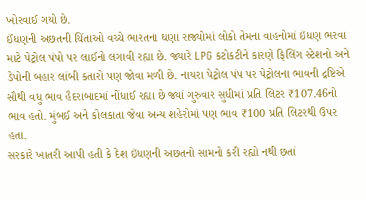ખોરવાઈ ગયો છે.
ઈંધણની અછતની ચિંતાઓ વચ્ચે ભારતના ઘણા રાજ્યોમાં લોકો તેમના વાહનોમાં ઇંધણ ભરવા માટે પેટ્રોલ પંપો પર લાઈનો લગાવી રહ્યા છે. જ્યારે LPG કટોકટીને કારણે ફિલિંગ સ્ટેશનો અને ડેપોની બહાર લાંબી કતારો પણ જોવા મળી છે. નાયરા પેટ્રોલ પંપ પર પેટ્રોલના ભાવની દ્રષ્ટિએ સૌથી વધુ ભાવ હૈદરાબાદમાં નોંધાઈ રહ્યા છે જ્યાં ગુરુવાર સુધીમાં પ્રતિ લિટર ₹107.46નો ભાવ હતો. મુંબઈ અને કોલકાતા જેવા અન્ય શહેરોમાં પણ ભાવ ₹100 પ્રતિ લિટરથી ઉપર હતા.
સરકારે ખાતરી આપી હતી કે દેશ ઇંધણની અછતનો સામનો કરી રહ્યો નથી છતાં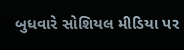બુધવારે સોશિયલ મીડિયા પર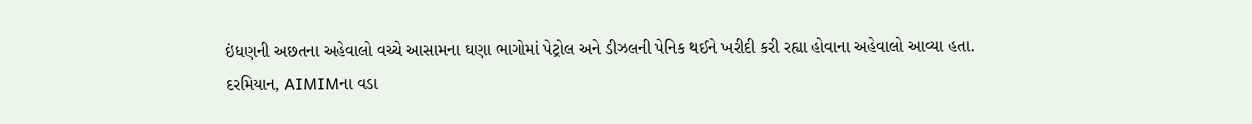ઇંધણની અછતના અહેવાલો વચ્ચે આસામના ઘણા ભાગોમાં પેટ્રોલ અને ડીઝલની પેનિક થઈને ખરીદી કરી રહ્યા હોવાના અહેવાલો આવ્યા હતા. દરમિયાન, AIMIMના વડા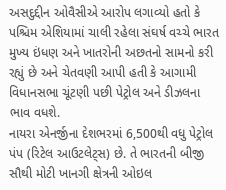અસદુદ્દીન ઓવૈસીએ આરોપ લગાવ્યો હતો કે પશ્ચિમ એશિયામાં ચાલી રહેલા સંઘર્ષ વચ્ચે ભારત મુખ્ય ઇંધણ અને ખાતરોની અછતનો સામનો કરી રહ્યું છે અને ચેતવણી આપી હતી કે આગામી વિધાનસભા ચૂંટણી પછી પેટ્રોલ અને ડીઝલના ભાવ વધશે.
નાયરા એનર્જીના દેશભરમાં 6,500થી વધુ પેટ્રોલ પંપ (રિટેલ આઉટલેટ્સ) છે. તે ભારતની બીજી સૌથી મોટી ખાનગી ક્ષેત્રની ઓઇલ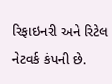રિફાઇનરી અને રિટેલ નેટવર્ક કંપની છે.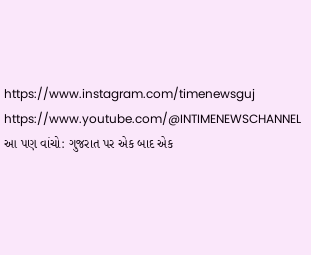https://www.instagram.com/timenewsguj
https://www.youtube.com/@INTIMENEWSCHANNEL
આ પણ વાંચો: ગુજરાત પર એક બાદ એક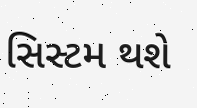સિસ્ટમ થશે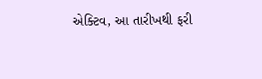એક્ટિવ, આ તારીખથી ફરી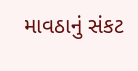માવઠાનું સંકટ